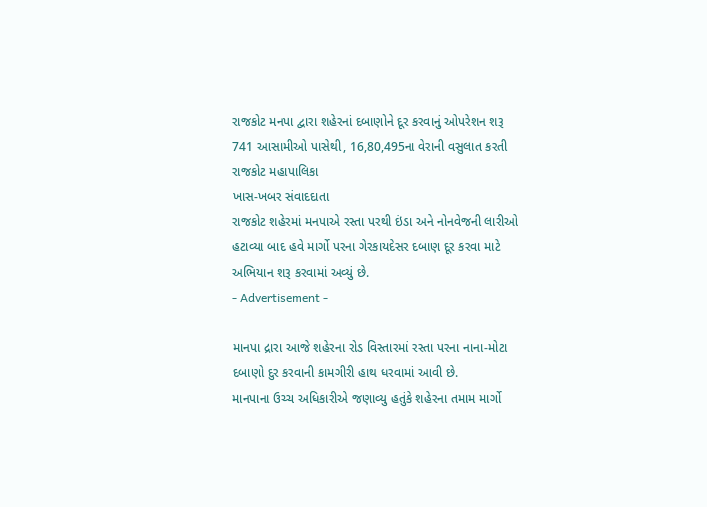રાજકોટ મનપા દ્વારા શહેરનાં દબાણોને દૂર કરવાનું ઓપરેશન શરૂ
741 આસામીઓ પાસેથી, 16,80,495ના વેરાની વસુલાત કરતી રાજકોટ મહાપાલિકા
ખાસ-ખબર સંવાદદાતા
રાજકોટ શહેરમાં મનપાએ રસ્તા પરથી ઇંડા અને નોનવેજની લારીઓ હટાવ્યા બાદ હવે માર્ગો પરના ગેરકાયદેસર દબાણ દૂર કરવા માટે અભિયાન શરૂ કરવામાં અવ્યું છે.
- Advertisement -

માનપા દ્રારા આજે શહેરના રોડ વિસ્તારમાં રસ્તા પરના નાના-મોટા દબાણો દુર કરવાની કામગીરી હાથ ધરવામાં આવી છે.
માનપાના ઉચ્ચ અધિકારીએ જણાવ્યુ હતુંકે શહેરના તમામ માર્ગો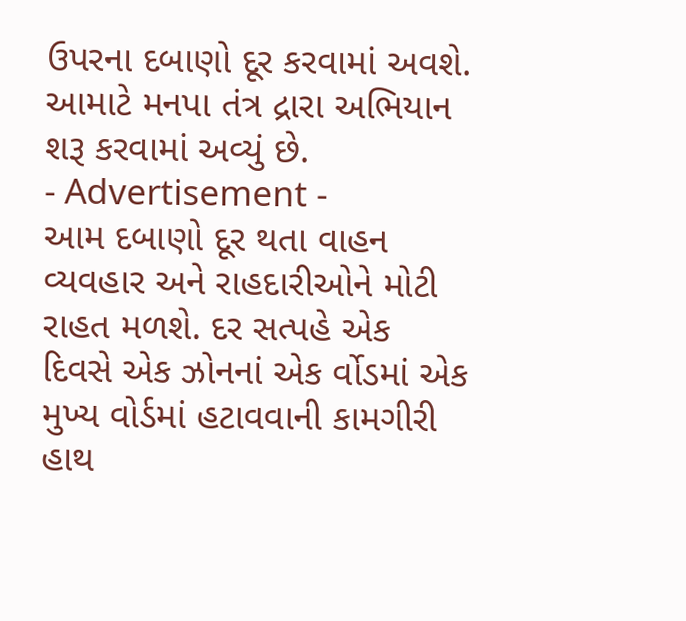ઉપરના દબાણો દૂર કરવામાં અવશે. આમાટે મનપા તંત્ર દ્રારા અભિયાન શરૂ કરવામાં અવ્યું છે.
- Advertisement -
આમ દબાણો દૂર થતા વાહન વ્યવહાર અને રાહદારીઓને મોટી રાહત મળશે. દર સત્પહે એક દિવસે એક ઝોનનાં એક ર્વોડમાં એક મુખ્ય વોર્ડમાં હટાવવાની કામગીરી હાથ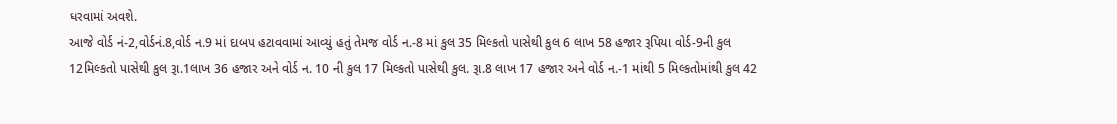ધરવામાં અવશે.
આજે વોર્ડ નં-2,વોર્ડનં.8,વોર્ડ ન.9 માં દાબપ હટાવવામાં આવ્યું હતું તેમજ વોર્ડ ન.-8 માં કુલ 35 મિલ્કતો પાસેથી કુલ 6 લાખ 58 હજાર રૂપિયા વોર્ડ-9ની કુલ 12મિલ્કતો પાસેથી કુલ રૂા.1લાખ 36 હજાર અને વોર્ડ ન. 10 ની કુલ 17 મિલ્કતો પાસેથી કુલ. રૂા.8 લાખ 17 હજાર અને વોર્ડ ન.-1 માંથી 5 મિલ્કતોમાંથી કુલ 42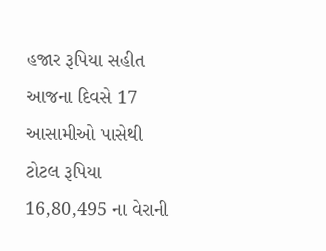હજાર રૂપિયા સહીત આજના દિવસે 17 આસામીઓ પાસેથી ટોટલ રૂપિયા 16,80,495 ના વેરાની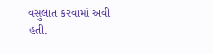વસુલાત કરવામાં અવી હતી.